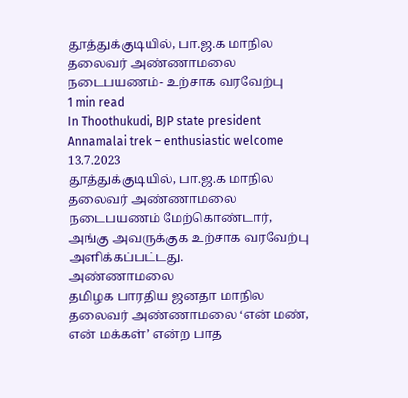தூத்துக்குடியில், பா.ஜ.க மாநில தலைவர் அண்ணாமலை நடைபயணம்- உற்சாக வரவேற்பு
1 min read
In Thoothukudi, BJP state president Annamalai trek – enthusiastic welcome
13.7.2023
தூத்துக்குடியில், பா.ஜ.க மாநில தலைவர் அண்ணாமலை நடைபயணம் மேற்கொண்டார், அங்கு அவருக்குக உற்சாக வரவேற்பு அளிக்கப்பட்டது.
அண்ணாமலை
தமிழக பாரதிய ஜனதா மாநில தலைவர் அண்ணாமலை ‘என் மண், என் மக்கள்’ என்ற பாத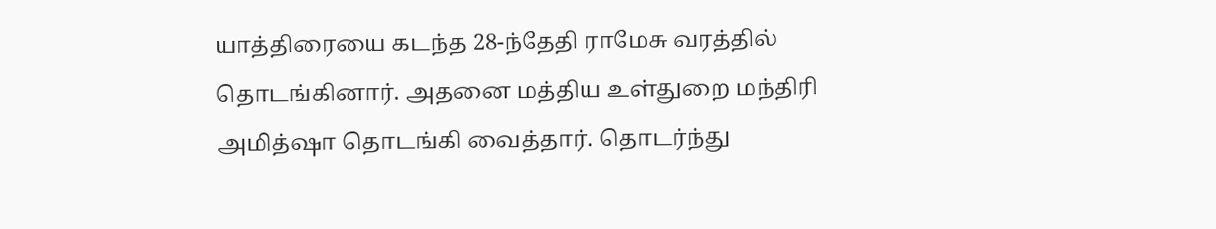யாத்திரையை கடந்த 28-ந்தேதி ராமேசு வரத்தில் தொடங்கினார். அதனை மத்திய உள்துறை மந்திரி அமித்ஷா தொடங்கி வைத்தார். தொடர்ந்து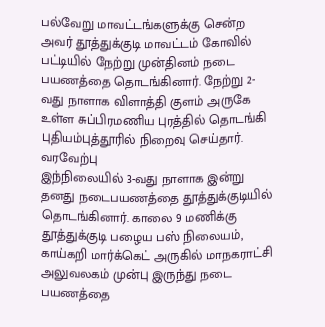பல்வேறு மாவட்டங்களுக்கு சென்ற அவர் தூத்துக்குடி மாவட்டம் கோவில் பட்டியில் நேற்று முன்தினம் நடை பயணத்தை தொடங்கினார். நேற்று 2-வது நாளாக விளாத்தி குளம் அருகே உள்ள சுப்பிரமணிய புரத்தில் தொடங்கி புதியம்புத்தூரில் நிறைவு செய்தார்.
வரவேற்பு
இந்நிலையில் 3-வது நாளாக இன்று தனது நடைபயணத்தை தூத்துக்குடியில் தொடங்கினார். காலை 9 மணிக்கு தூத்துக்குடி பழைய பஸ் நிலையம், காய்கறி மார்க்கெட் அருகில் மாநகராட்சி அலுவலகம் முன்பு இருந்து நடை பயணத்தை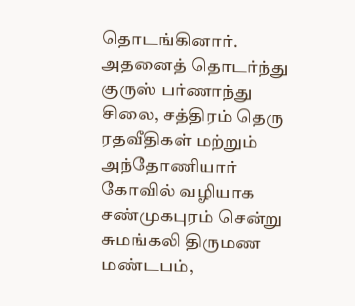தொடங்கினார். அதனைத் தொடர்ந்து குருஸ் பர்ணாந்து சிலை, சத்திரம் தெரு ரதவீதிகள் மற்றும் அந்தோணியார் கோவில் வழியாக சண்முகபுரம் சென்று சுமங்கலி திருமண மண்டபம்,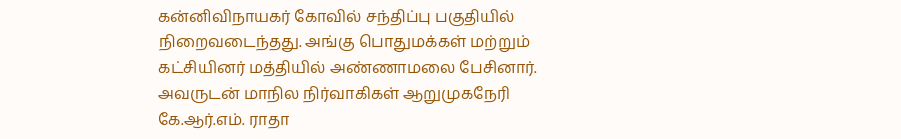கன்னிவிநாயகர் கோவில் சந்திப்பு பகுதியில் நிறைவடைந்தது. அங்கு பொதுமக்கள் மற்றும் கட்சியினர் மத்தியில் அண்ணாமலை பேசினார்.
அவருடன் மாநில நிர்வாகிகள் ஆறுமுகநேரி கே.ஆர்.எம். ராதா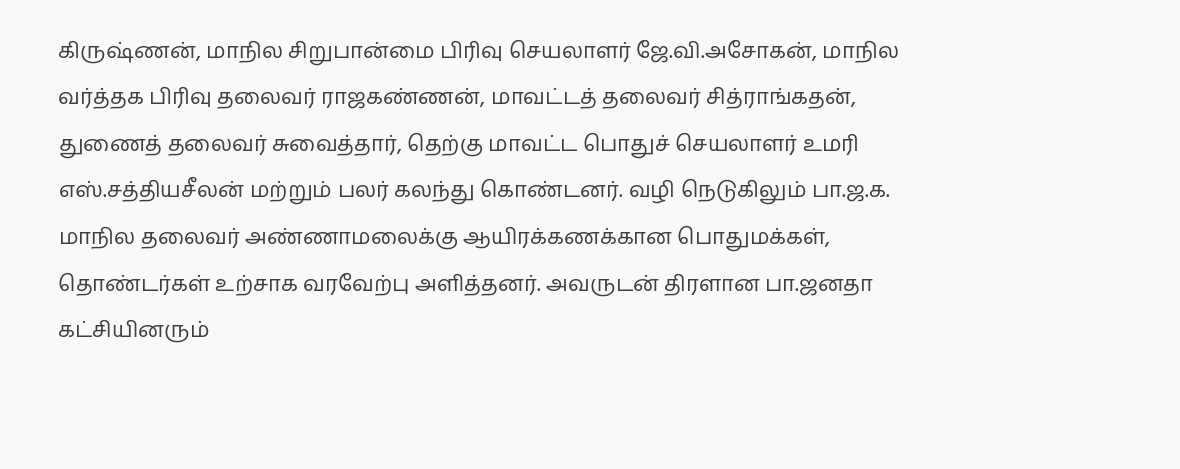கிருஷ்ணன், மாநில சிறுபான்மை பிரிவு செயலாளர் ஜே.வி.அசோகன், மாநில வர்த்தக பிரிவு தலைவர் ராஜகண்ணன், மாவட்டத் தலைவர் சித்ராங்கதன், துணைத் தலைவர் சுவைத்தார், தெற்கு மாவட்ட பொதுச் செயலாளர் உமரி எஸ்.சத்தியசீலன் மற்றும் பலர் கலந்து கொண்டனர். வழி நெடுகிலும் பா.ஜ.க. மாநில தலைவர் அண்ணாமலைக்கு ஆயிரக்கணக்கான பொதுமக்கள், தொண்டர்கள் உற்சாக வரவேற்பு அளித்தனர். அவருடன் திரளான பா.ஜனதா கட்சியினரும்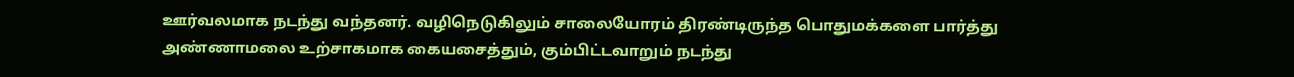ஊர்வலமாக நடந்து வந்தனர். வழிநெடுகிலும் சாலையோரம் திரண்டிருந்த பொதுமக்களை பார்த்து அண்ணாமலை உற்சாகமாக கையசைத்தும், கும்பிட்டவாறும் நடந்து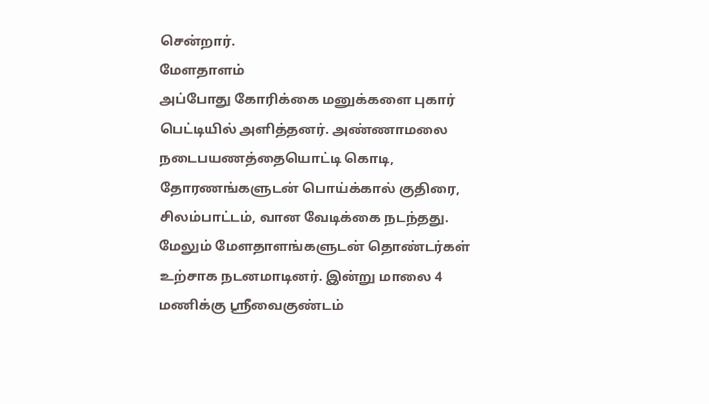சென்றார்.
மேளதாளம்
அப்போது கோரிக்கை மனுக்களை புகார் பெட்டியில் அளித்தனர். அண்ணாமலை நடைபயணத்தையொட்டி கொடி, தோரணங்களுடன் பொய்க்கால் குதிரை, சிலம்பாட்டம், வான வேடிக்கை நடந்தது. மேலும் மேளதாளங்களுடன் தொண்டர்கள் உற்சாக நடனமாடினர். இன்று மாலை 4 மணிக்கு ஸ்ரீவைகுண்டம்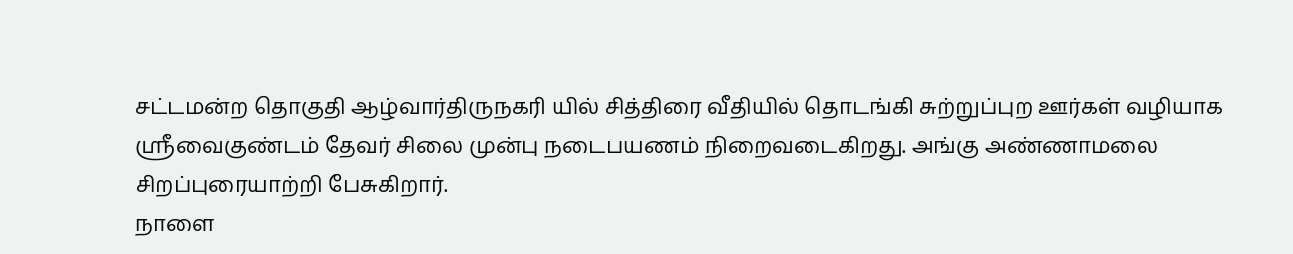சட்டமன்ற தொகுதி ஆழ்வார்திருநகரி யில் சித்திரை வீதியில் தொடங்கி சுற்றுப்புற ஊர்கள் வழியாக ஸ்ரீவைகுண்டம் தேவர் சிலை முன்பு நடைபயணம் நிறைவடைகிறது. அங்கு அண்ணாமலை சிறப்புரையாற்றி பேசுகிறார்.
நாளை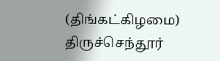(திங்கட்கிழமை) திருச்செந்தூர்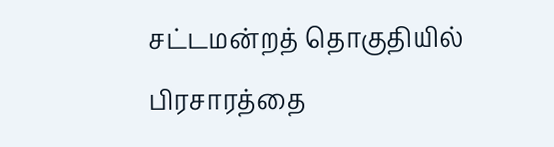சட்டமன்றத் தொகுதியில் பிரசாரத்தை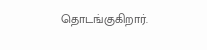தொடங்குகிறார்.